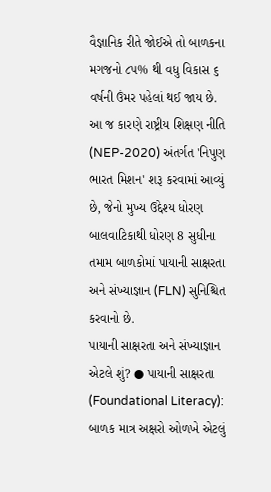વૈજ્ઞાનિક રીતે જોઈએ તો બાળકના મગજનો ૮૫% થી વધુ વિકાસ ૬ વર્ષની ઉંમર પહેલાં થઈ જાય છે. આ જ કારણે રાષ્ટ્રીય શિક્ષણ નીતિ (NEP-2020) અંતર્ગત 'નિપુણ ભારત મિશન' શરૂ કરવામાં આવ્યું છે, જેનો મુખ્ય ઉદ્દેશ્ય ધોરણ બાલવાટિકાથી ધોરણ 8 સુધીના તમામ બાળકોમાં પાયાની સાક્ષરતા અને સંખ્યાજ્ઞાન (FLN) સુનિશ્ચિત કરવાનો છે.
પાયાની સાક્ષરતા અને સંખ્યાજ્ઞાન એટલે શું? ● પાયાની સાક્ષરતા (Foundational Literacy): બાળક માત્ર અક્ષરો ઓળખે એટલું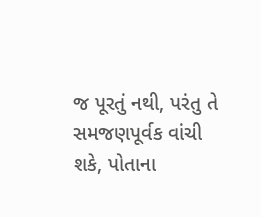જ પૂરતું નથી, પરંતુ તે સમજણપૂર્વક વાંચી શકે, પોતાના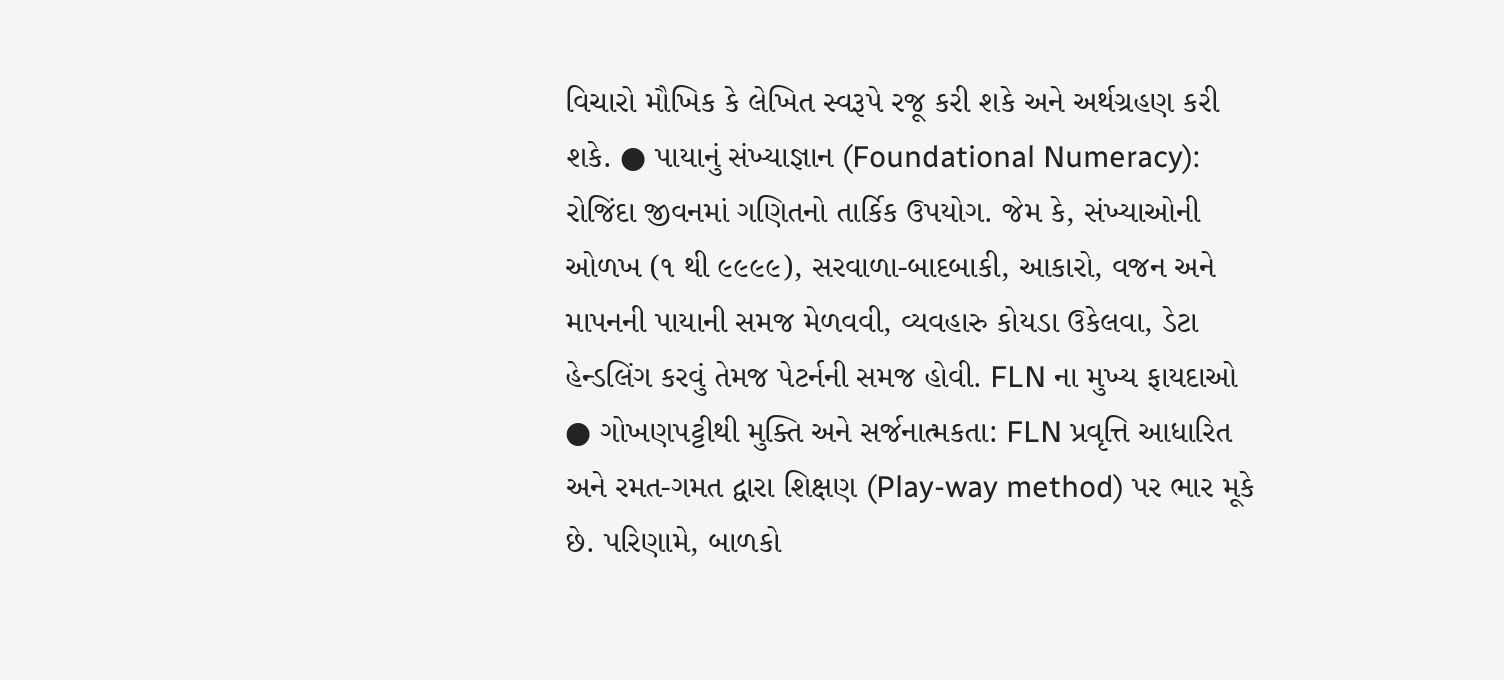વિચારો મૌખિક કે લેખિત સ્વરૂપે રજૂ કરી શકે અને અર્થગ્રહણ કરી શકે. ● પાયાનું સંખ્યાજ્ઞાન (Foundational Numeracy): રોજિંદા જીવનમાં ગણિતનો તાર્કિક ઉપયોગ. જેમ કે, સંખ્યાઓની ઓળખ (૧ થી ૯૯૯૯), સરવાળા-બાદબાકી, આકારો, વજન અને માપનની પાયાની સમજ મેળવવી, વ્યવહારુ કોયડા ઉકેલવા, ડેટા હેન્ડલિંગ કરવું તેમજ પેટર્નની સમજ હોવી. FLN ના મુખ્ય ફાયદાઓ ● ગોખણપટ્ટીથી મુક્તિ અને સર્જનાત્મકતા: FLN પ્રવૃત્તિ આધારિત અને રમત-ગમત દ્વારા શિક્ષણ (Play-way method) પર ભાર મૂકે છે. પરિણામે, બાળકો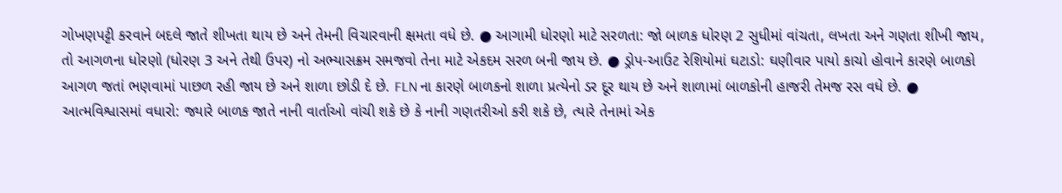ગોખણપટ્ટી કરવાને બદલે જાતે શીખતા થાય છે અને તેમની વિચારવાની ક્ષમતા વધે છે. ● આગામી ધોરણો માટે સરળતા: જો બાળક ધોરણ 2 સુધીમાં વાંચતા, લખતા અને ગણતા શીખી જાય, તો આગળના ધોરણો (ધોરણ 3 અને તેથી ઉપર) નો અભ્યાસક્રમ સમજવો તેના માટે એકદમ સરળ બની જાય છે. ● ડ્રોપ-આઉટ રેશિયોમાં ઘટાડો: ઘણીવાર પાયો કાચો હોવાને કારણે બાળકો આગળ જતાં ભણવામાં પાછળ રહી જાય છે અને શાળા છોડી દે છે. FLN ના કારણે બાળકનો શાળા પ્રત્યેનો ડર દૂર થાય છે અને શાળામાં બાળકોની હાજરી તેમજ રસ વધે છે. ● આત્મવિશ્વાસમાં વધારો: જ્યારે બાળક જાતે નાની વાર્તાઓ વાંચી શકે છે કે નાની ગણતરીઓ કરી શકે છે, ત્યારે તેનામાં એક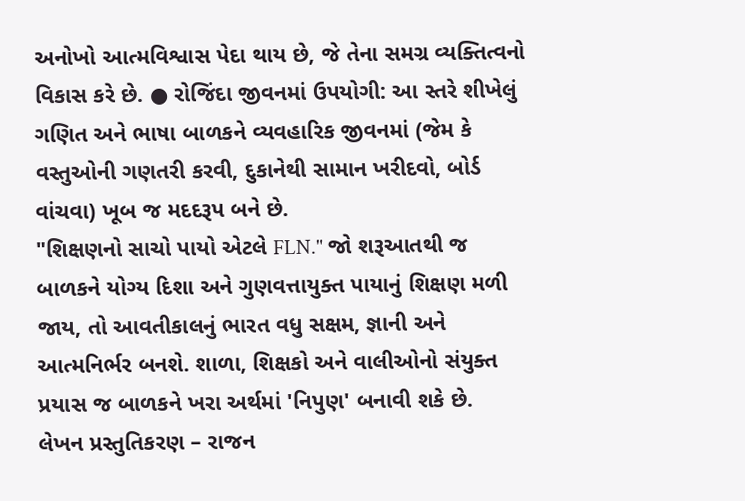અનોખો આત્મવિશ્વાસ પેદા થાય છે, જે તેના સમગ્ર વ્યક્તિત્વનો વિકાસ કરે છે. ● રોજિંદા જીવનમાં ઉપયોગી: આ સ્તરે શીખેલું ગણિત અને ભાષા બાળકને વ્યવહારિક જીવનમાં (જેમ કે વસ્તુઓની ગણતરી કરવી, દુકાનેથી સામાન ખરીદવો, બોર્ડ વાંચવા) ખૂબ જ મદદરૂપ બને છે.
"શિક્ષણનો સાચો પાયો એટલે FLN." જો શરૂઆતથી જ બાળકને યોગ્ય દિશા અને ગુણવત્તાયુક્ત પાયાનું શિક્ષણ મળી જાય, તો આવતીકાલનું ભારત વધુ સક્ષમ, જ્ઞાની અને આત્મનિર્ભર બનશે. શાળા, શિક્ષકો અને વાલીઓનો સંયુક્ત પ્રયાસ જ બાળકને ખરા અર્થમાં 'નિપુણ' બનાવી શકે છે.
લેખન પ્રસ્તુતિકરણ – રાજન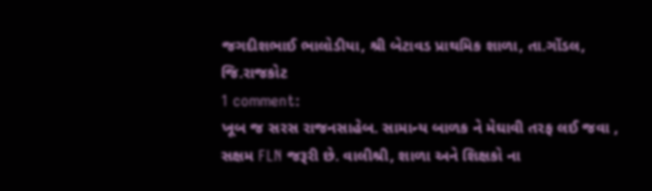જગદીશભાઈ ભાલોડીયા, શ્રી બેટાવડ પ્રાથમિક શાળા, તા.ગોંડલ, જિ.રાજકોટ
1 comment:
ખૂબ જ સરસ રાજનસાહેબ. સામાન્ય બાળક ને મેઘાવી તરફ લઈ જવા , સક્ષમ FLN જરૂરી છે. વાલીશ્રી, શાળા અને શિક્ષકો ના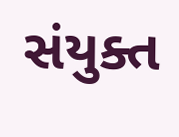સંયુક્ત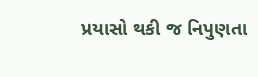પ્રયાસો થકી જ નિપુણતા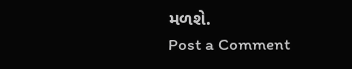મળશે.
Post a Comment